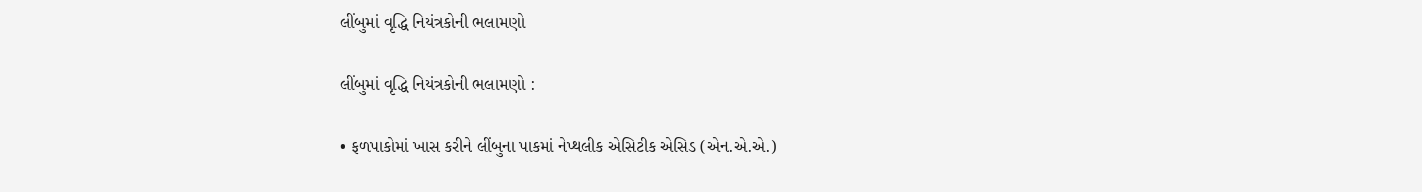લીંબુમાં વૃદ્ધિ નિયંત્રકોની ભલામણો

લીંબુમાં વૃદ્ધિ નિયંત્રકોની ભલામણો :

• ફળપાકોમાં ખાસ કરીને લીંબુના પાકમાં નેપ્થલીક એસિટીક એસિડ (એન.એ.એ.)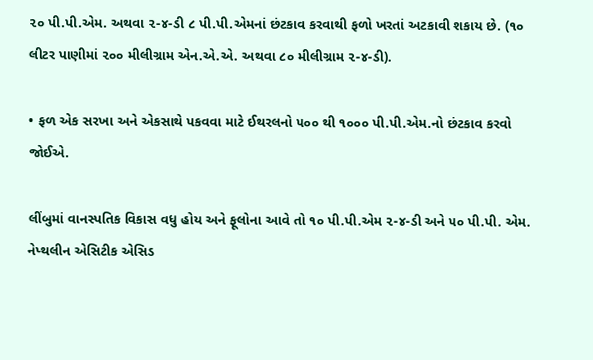૨૦ પી.પી.એમ. અથવા ૨-૪-ડી ૮ પી.પી.એમનાં છંટકાવ કરવાથી ફળો ખરતાં અટકાવી શકાય છે. (૧૦ લીટર પાણીમાં ૨૦૦ મીલીગ્રામ એન.એ.એ. અથવા ૮૦ મીલીગ્રામ ૨-૪-ડી).

• ફળ એક સરખા અને એકસાથે પકવવા માટે ઈથરલનો ૫૦૦ થી ૧૦૦૦ પી.પી.એમ.નો છંટકાવ કરવો જોઈએ.

લીંબુમાં વાનસ્પતિક વિકાસ વધુ હોય અને ફૂલોના આવે તો ૧૦ પી.પી.એમ ૨-૪-ડી અને ૫૦ પી.પી. એમ. નેપ્થલીન એસિટીક એસિડ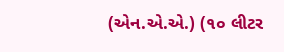(એન.એ.એ.) (૧૦ લીટર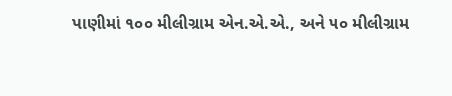પાણીમાં ૧૦૦ મીલીગ્રામ એન.એ.એ., અને ૫૦ મીલીગ્રામ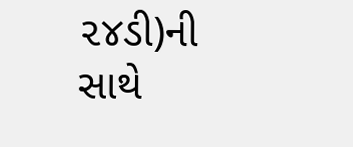૨૪ડી)ની સાથે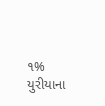૧% યુરીયાના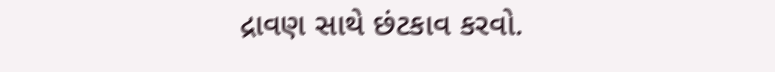દ્રાવણ સાથે છંટકાવ કરવો.